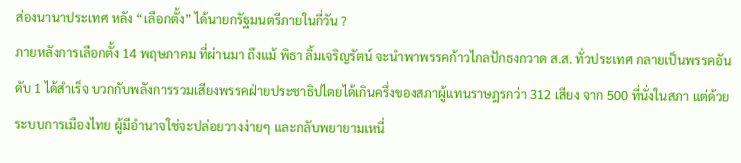ส่องนานาประเทศ หลัง “เลือกตั้ง” ได้นายกรัฐมนตรีภายในกี่วัน ?
ภายหลังการเลือกตั้ง 14 พฤษภาคม ที่ผ่านมา ถึงแม้ พิธา ลิ้มเจริญรัตน์ จะนำพาพรรคก้าวไกลปักธงกวาด ส.ส. ทั่วประเทศ กลายเป็นพรรคอันดับ 1 ได้สำเร็จ บวกกับพลังการรวมเสียงพรรคฝ่ายประชาธิปไตยได้เกินครึ่งของสภาผู้แทนราษฎรกว่า 312 เสียง จาก 500 ที่นั่งในสภา แต่ด้วยระบบการเมืองไทย ผู้มีอำนาจใช่จะปล่อยวางง่ายๆ และกลับพยายามเหนี่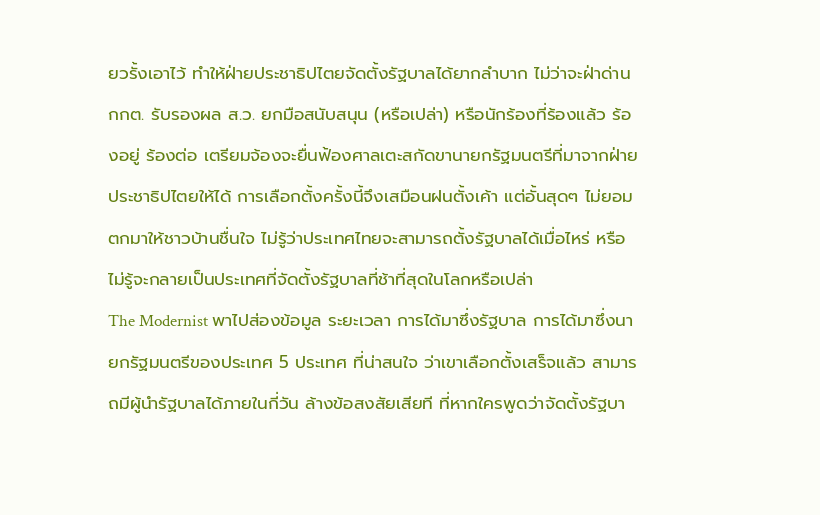ยวรั้งเอาไว้ ทำให้ฝ่ายประชาธิปไตยจัดตั้งรัฐบาลได้ยากลำบาก ไม่ว่าจะฝ่าด่าน กกต. รับรองผล ส.ว. ยกมือสนับสนุน (หรือเปล่า) หรือนักร้องที่ร้องแล้ว ร้องอยู่ ร้องต่อ เตรียมจ้องจะยื่นฟ้องศาลเตะสกัดขานายกรัฐมนตรีที่มาจากฝ่ายประชาธิปไตยให้ได้ การเลือกตั้งครั้งนี้จึงเสมือนฝนตั้งเค้า แต่อั้นสุดๆ ไม่ยอมตกมาให้ชาวบ้านชื่นใจ ไม่รู้ว่าประเทศไทยจะสามารถตั้งรัฐบาลได้เมื่อไหร่ หรือไม่รู้จะกลายเป็นประเทศที่จัดตั้งรัฐบาลที่ช้าที่สุดในโลกหรือเปล่า
The Modernist พาไปส่องข้อมูล ระยะเวลา การได้มาซึ่งรัฐบาล การได้มาซึ่งนายกรัฐมนตรีของประเทศ 5 ประเทศ ที่น่าสนใจ ว่าเขาเลือกตั้งเสร็จแล้ว สามารถมีผู้นำรัฐบาลได้ภายในกี่วัน ล้างข้อสงสัยเสียที ที่หากใครพูดว่าจัดตั้งรัฐบา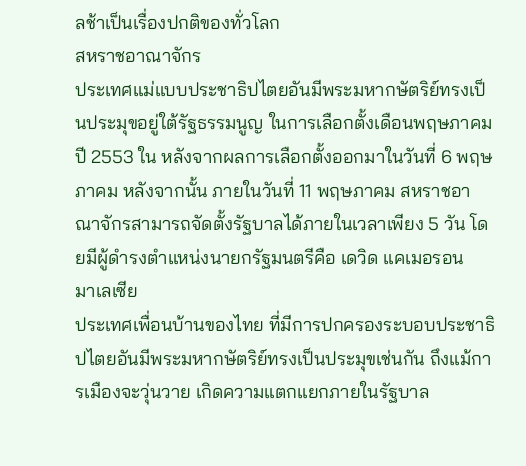ลช้าเป็นเรื่องปกติของทั่วโลก
สหราชอาณาจักร
ประเทศแม่แบบประชาธิปไตยอันมีพระมหากษัตริย์ทรงเป็นประมุขอยู่ใต้รัฐธรรมนูญ ในการเลือกตั้งเดือนพฤษภาคม ปี 2553 ใน หลังจากผลการเลือกตั้งออกมาในวันที่ 6 พฤษภาคม หลังจากนั้น ภายในวันที่ 11 พฤษภาคม สหราชอาณาจักรสามารถจัดตั้งรัฐบาลได้ภายในเวลาเพียง 5 วัน โดยมีผู้ดำรงตำแหน่งนายกรัฐมนตรีคือ เดวิด แคเมอรอน
มาเลเซีย
ประเทศเพื่อนบ้านของไทย ที่มีการปกครองระบอบประชาธิปไตยอันมีพระมหากษัตริย์ทรงเป็นประมุขเช่นกัน ถึงแม้การเมืองจะวุ่นวาย เกิดความแตกแยกภายในรัฐบาล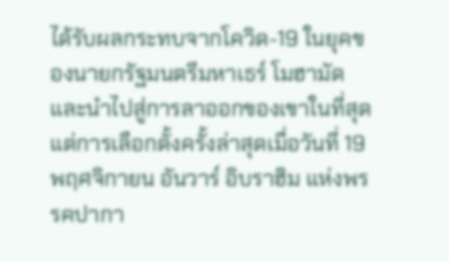ได้รับผลกระทบจากโควิด-19 ในยุคของนายกรัฐมนตรีมหาเธร์ โมฮามัด และนำไปสู่การลาออกของเขาในที่สุด แต่การเลือกตั้งครั้งล่าสุดเมื่อวันที่ 19 พฤศจิกายน อันวาร์ อิบราฮิม แห่งพรรคปากา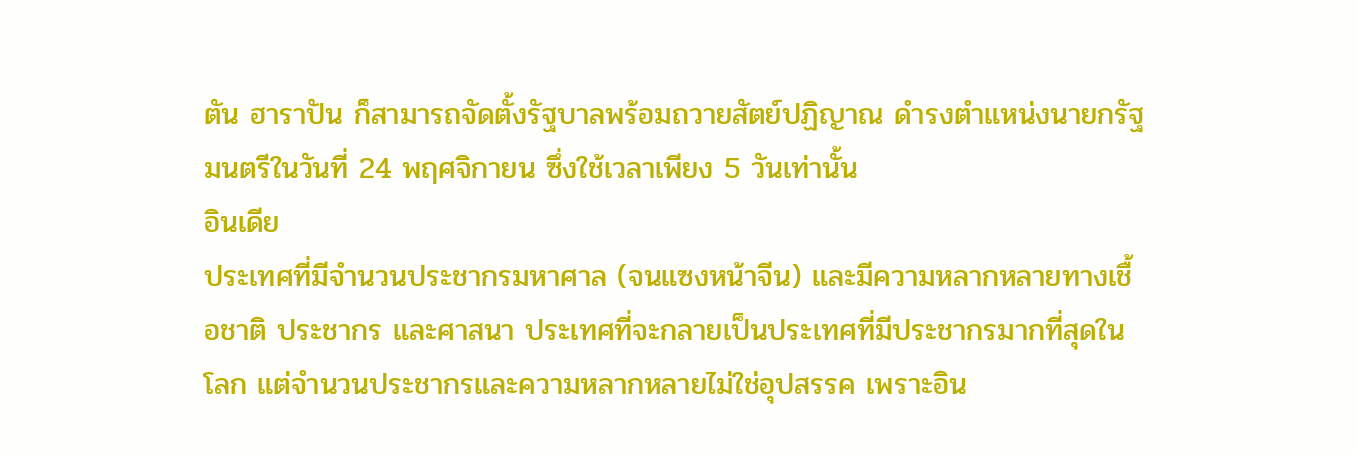ตัน ฮาราปัน ก็สามารถจัดตั้งรัฐบาลพร้อมถวายสัตย์ปฏิญาณ ดำรงตำแหน่งนายกรัฐมนตรีในวันที่ 24 พฤศจิกายน ซึ่งใช้เวลาเพียง 5 วันเท่านั้น
อินเดีย
ประเทศที่มีจำนวนประชากรมหาศาล (จนแซงหน้าจีน) และมีความหลากหลายทางเชื้อชาติ ประชากร และศาสนา ประเทศที่จะกลายเป็นประเทศที่มีประชากรมากที่สุดในโลก แต่จำนวนประชากรและความหลากหลายไม่ใช่อุปสรรค เพราะอิน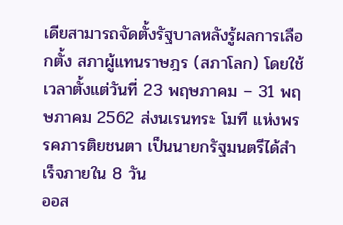เดียสามารถจัดตั้งรัฐบาลหลังรู้ผลการเลือกตั้ง สภาผู้แทนราษฎร (สภาโลก) โดยใช้เวลาตั้งแต่วันที่ 23 พฤษภาคม – 31 พฤษภาคม 2562 ส่งนเรนทระ โมที แห่งพรรคภารติยชนตา เป็นนายกรัฐมนตรีได้สำเร็จภายใน 8 วัน
ออส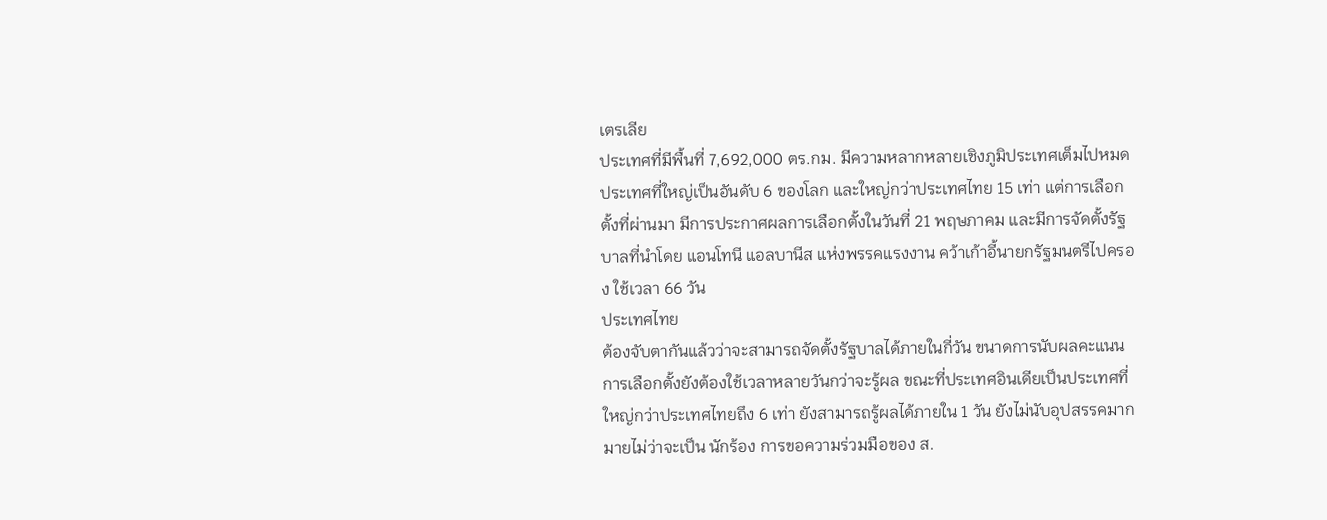เตรเลีย
ประเทศที่มีพื้นที่ 7,692,000 ตร.กม. มีความหลากหลายเชิงภูมิประเทศเต็มไปหมด ประเทศที่ใหญ่เป็นอันดับ 6 ของโลก และใหญ่กว่าประเทศไทย 15 เท่า แต่การเลือกตั้งที่ผ่านมา มีการประกาศผลการเลือกตั้งในวันที่ 21 พฤษภาคม และมีการจัดตั้งรัฐบาลที่นำโดย แอนโทนี แอลบานีส แห่งพรรคแรงงาน คว้าเก้าอี้นายกรัฐมนตรีไปครอง ใช้เวลา 66 วัน
ประเทศไทย
ต้องจับตากันแล้วว่าจะสามารถจัดตั้งรัฐบาลได้ภายในกี่วัน ขนาดการนับผลคะแนนการเลือกตั้งยังต้องใช้เวลาหลายวันกว่าจะรู้ผล ขณะที่ประเทศอินเดียเป็นประเทศที่ใหญ่กว่าประเทศไทยถึง 6 เท่า ยังสามารถรู้ผลได้ภายใน 1 วัน ยังไม่นับอุปสรรคมากมายไม่ว่าจะเป็น นักร้อง การขอความร่วมมือของ ส.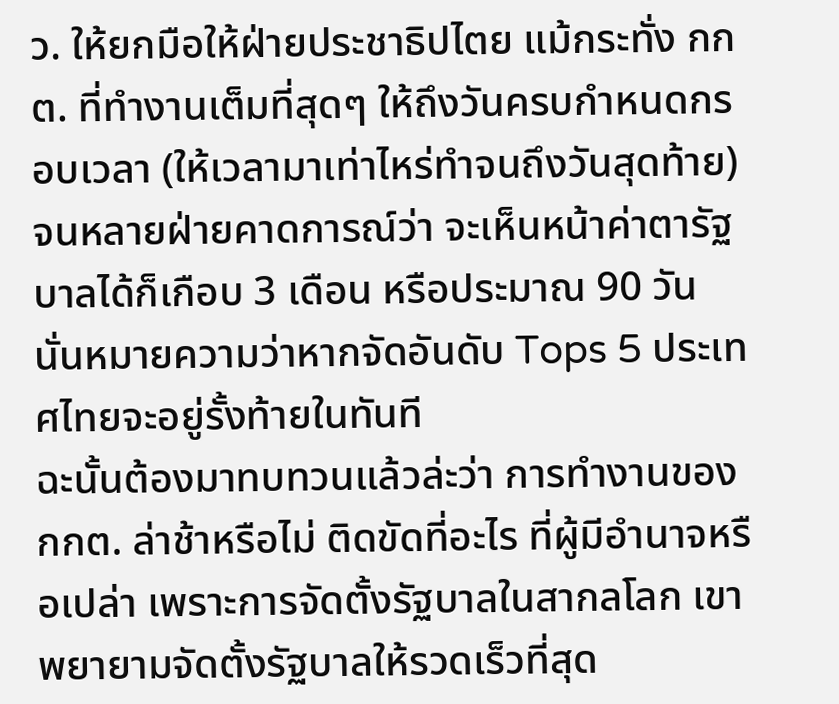ว. ให้ยกมือให้ฝ่ายประชาธิปไตย แม้กระทั่ง กกต. ที่ทำงานเต็มที่สุดๆ ให้ถึงวันครบกำหนดกรอบเวลา (ให้เวลามาเท่าไหร่ทำจนถึงวันสุดท้าย) จนหลายฝ่ายคาดการณ์ว่า จะเห็นหน้าค่าตารัฐบาลได้ก็เกือบ 3 เดือน หรือประมาณ 90 วัน นั่นหมายความว่าหากจัดอันดับ Tops 5 ประเทศไทยจะอยู่รั้งท้ายในทันที
ฉะนั้นต้องมาทบทวนแล้วล่ะว่า การทำงานของ กกต. ล่าช้าหรือไม่ ติดขัดที่อะไร ที่ผู้มีอำนาจหรือเปล่า เพราะการจัดตั้งรัฐบาลในสากลโลก เขาพยายามจัดตั้งรัฐบาลให้รวดเร็วที่สุด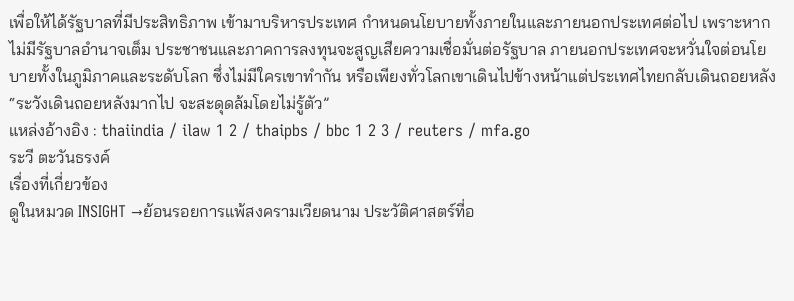เพื่อให้ได้รัฐบาลที่มีประสิทธิภาพ เข้ามาบริหารประเทศ กำหนดนโยบายทั้งภายในและภายนอกประเทศต่อไป เพราะหากไม่มีรัฐบาลอำนาจเต็ม ประชาชนและภาคการลงทุนจะสูญเสียความเชื่อมั่นต่อรัฐบาล ภายนอกประเทศจะหวั่นใจต่อนโยบายทั้งในภูมิภาคและระดับโลก ซึ่งไม่มีใครเขาทำกัน หรือเพียงทั่วโลกเขาเดินไปข้างหน้าแต่ประเทศไทยกลับเดินถอยหลัง “ระวังเดินถอยหลังมากไป จะสะดุดล้มโดยไม่รู้ตัว”
แหล่งอ้างอิง : thaiindia / ilaw 1 2 / thaipbs / bbc 1 2 3 / reuters / mfa.go
ระวี ตะวันธรงค์
เรื่องที่เกี่ยวข้อง
ดูในหมวด INSIGHT →ย้อนรอยการแพ้สงครามเวียดนาม ประวัติศาสตร์ที่อ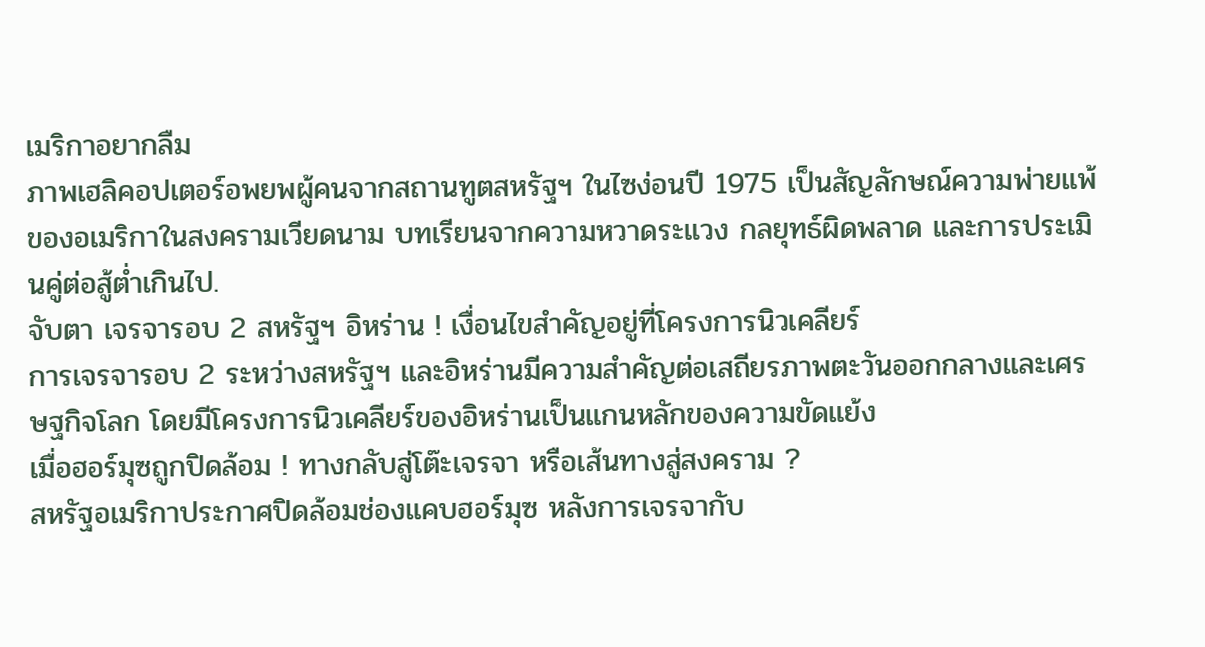เมริกาอยากลืม
ภาพเฮลิคอปเตอร์อพยพผู้คนจากสถานทูตสหรัฐฯ ในไซง่อนปี 1975 เป็นสัญลักษณ์ความพ่ายแพ้ของอเมริกาในสงครามเวียดนาม บทเรียนจากความหวาดระแวง กลยุทธ์ผิดพลาด และการประเมินคู่ต่อสู้ต่ำเกินไป.
จับตา เจรจารอบ 2 สหรัฐฯ อิหร่าน ! เงื่อนไขสำคัญอยู่ที่โครงการนิวเคลียร์
การเจรจารอบ 2 ระหว่างสหรัฐฯ และอิหร่านมีความสำคัญต่อเสถียรภาพตะวันออกกลางและเศรษฐกิจโลก โดยมีโครงการนิวเคลียร์ของอิหร่านเป็นแกนหลักของความขัดแย้ง
เมื่อฮอร์มุซถูกปิดล้อม ! ทางกลับสู่โต๊ะเจรจา หรือเส้นทางสู่สงคราม ?
สหรัฐอเมริกาประกาศปิดล้อมช่องแคบฮอร์มุซ หลังการเจรจากับ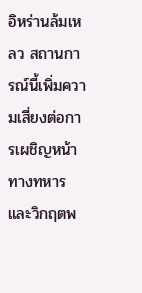อิหร่านล้มเหลว สถานการณ์นี้เพิ่มความเสี่ยงต่อการเผชิญหน้าทางทหารและวิกฤตพ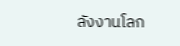ลังงานโลก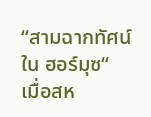“สามฉากทัศน์ใน ฮอร์มุซ“ เมื่อสห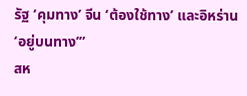รัฐ ‘คุมทาง’ จีน ‘ต้องใช้ทาง’ และอิหร่าน ‘อยู่บนทาง’”
สห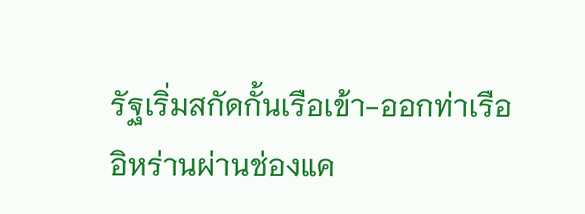รัฐเริ่มสกัดกั้นเรือเข้า-ออกท่าเรืออิหร่านผ่านช่องแค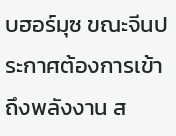บฮอร์มุซ ขณะจีนประกาศต้องการเข้าถึงพลังงาน ส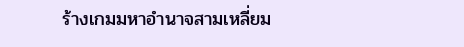ร้างเกมมหาอำนาจสามเหลี่ยม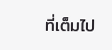ที่เต็มไป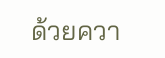ด้วยควา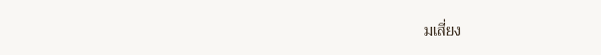มเสี่ยง